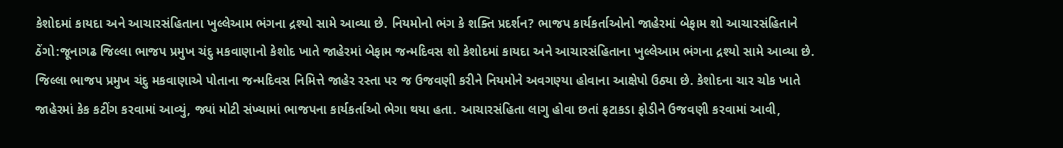કેશોદમાં કાયદા અને આચારસંહિતાના ખુલ્લેઆમ ભંગના દ્રશ્યો સામે આવ્યા છે. નિયમોનો ભંગ કે શક્તિ પ્રદર્શન? ભાજપ કાર્યકર્તાઓનો જાહેરમાં બેફામ શો આચારસંહિતાને ઠેંગો:જૂનાગઢ જિલ્લા ભાજપ પ્રમુખ ચંદુ મકવાણાનો કેશોદ ખાતે જાહેરમાં બેફામ જન્મદિવસ શો કેશોદમાં કાયદા અને આચારસંહિતાના ખુલ્લેઆમ ભંગના દ્રશ્યો સામે આવ્યા છે. જિલ્લા ભાજપ પ્રમુખ ચંદુ મકવાણાએ પોતાના જન્મદિવસ નિમિત્તે જાહેર રસ્તા પર જ ઉજવણી કરીને નિયમોને અવગણ્યા હોવાના આક્ષેપો ઉઠ્યા છે. કેશોદના ચાર ચોક ખાતે જાહેરમાં કેક કટીંગ કરવામાં આવ્યું, જ્યાં મોટી સંખ્યામાં ભાજપના કાર્યકર્તાઓ ભેગા થયા હતા. આચારસંહિતા લાગુ હોવા છતાં ફટાકડા ફોડીને ઉજવણી કરવામાં આવી,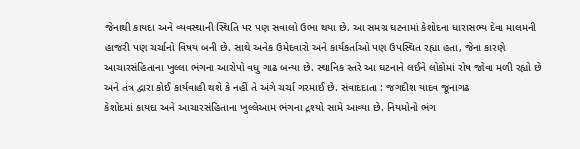જેનાથી કાયદા અને વ્યવસ્થાની સ્થિતિ પર પણ સવાલો ઉભા થયા છે. આ સમગ્ર ઘટનામાં કેશોદના ધારાસભ્ય દેવા માલમની હાજરી પણ ચર્ચાનો વિષય બની છે. સાથે અનેક ઉમેદવારો અને કાર્યકર્તાઓ પણ ઉપસ્થિત રહ્યા હતા, જેના કારણે આચારસંહિતાના ખુલ્લા ભંગના આરોપો વધુ ગાઢ બન્યા છે. સ્થાનિક સ્તરે આ ઘટનાને લઈને લોકોમાં રોષ જોવા મળી રહ્યો છે અને તંત્ર દ્વારા કોઈ કાર્યવાહી થશે કે નહીં તે અંગે ચર્ચા ગરમાઈ છે. સંવાદદાતા : જગદીશ યાદવ જૂનાગઢ
કેશોદમાં કાયદા અને આચારસંહિતાના ખુલ્લેઆમ ભંગના દ્રશ્યો સામે આવ્યા છે. નિયમોનો ભંગ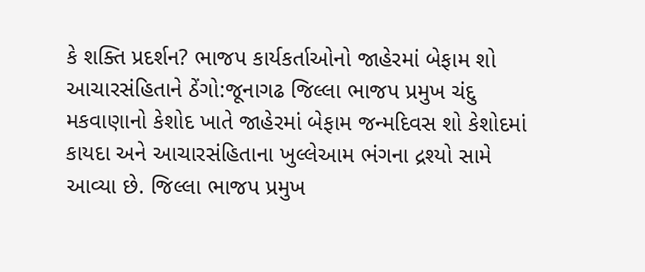કે શક્તિ પ્રદર્શન? ભાજપ કાર્યકર્તાઓનો જાહેરમાં બેફામ શો આચારસંહિતાને ઠેંગો:જૂનાગઢ જિલ્લા ભાજપ પ્રમુખ ચંદુ મકવાણાનો કેશોદ ખાતે જાહેરમાં બેફામ જન્મદિવસ શો કેશોદમાં કાયદા અને આચારસંહિતાના ખુલ્લેઆમ ભંગના દ્રશ્યો સામે આવ્યા છે. જિલ્લા ભાજપ પ્રમુખ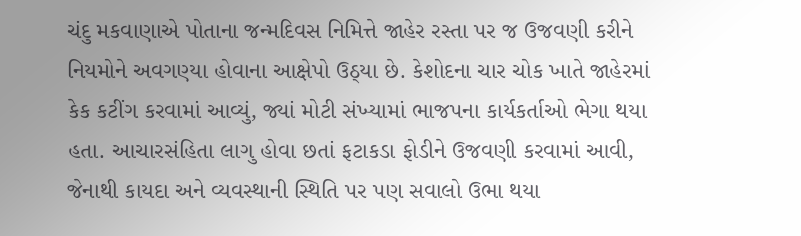ચંદુ મકવાણાએ પોતાના જન્મદિવસ નિમિત્તે જાહેર રસ્તા પર જ ઉજવણી કરીને નિયમોને અવગણ્યા હોવાના આક્ષેપો ઉઠ્યા છે. કેશોદના ચાર ચોક ખાતે જાહેરમાં કેક કટીંગ કરવામાં આવ્યું, જ્યાં મોટી સંખ્યામાં ભાજપના કાર્યકર્તાઓ ભેગા થયા હતા. આચારસંહિતા લાગુ હોવા છતાં ફટાકડા ફોડીને ઉજવણી કરવામાં આવી, જેનાથી કાયદા અને વ્યવસ્થાની સ્થિતિ પર પણ સવાલો ઉભા થયા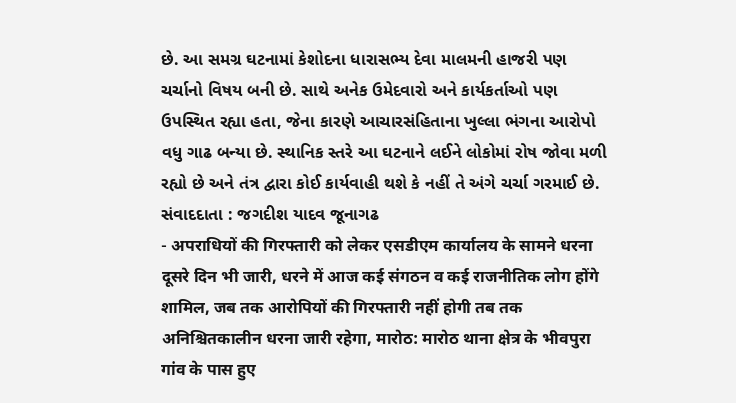છે. આ સમગ્ર ઘટનામાં કેશોદના ધારાસભ્ય દેવા માલમની હાજરી પણ ચર્ચાનો વિષય બની છે. સાથે અનેક ઉમેદવારો અને કાર્યકર્તાઓ પણ ઉપસ્થિત રહ્યા હતા, જેના કારણે આચારસંહિતાના ખુલ્લા ભંગના આરોપો વધુ ગાઢ બન્યા છે. સ્થાનિક સ્તરે આ ઘટનાને લઈને લોકોમાં રોષ જોવા મળી રહ્યો છે અને તંત્ર દ્વારા કોઈ કાર્યવાહી થશે કે નહીં તે અંગે ચર્ચા ગરમાઈ છે. સંવાદદાતા : જગદીશ યાદવ જૂનાગઢ
- अपराधियों की गिरफ्तारी को लेकर एसडीएम कार्यालय के सामने धरना दूसरे दिन भी जारी, धरने में आज कई संगठन व कई राजनीतिक लोग होंगे शामिल, जब तक आरोपियों की गिरफ्तारी नहीं होगी तब तक अनिश्चितकालीन धरना जारी रहेगा, मारोठ: मारोठ थाना क्षेत्र के भीवपुरा गांव के पास हुए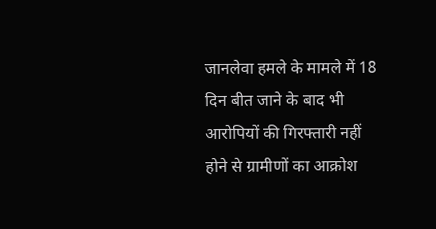जानलेवा हमले के मामले में 18 दिन बीत जाने के बाद भी आरोपियों की गिरफ्तारी नहीं होने से ग्रामीणों का आक्रोश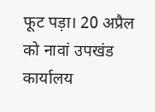फूट पड़ा। 20 अप्रैल को नावां उपखंड कार्यालय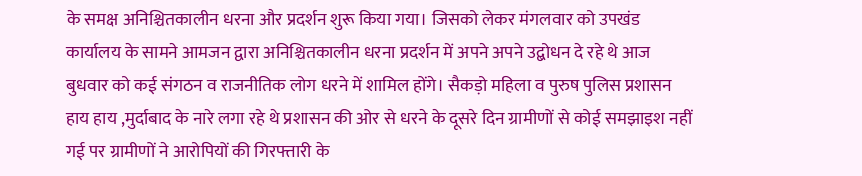के समक्ष अनिश्चितकालीन धरना और प्रदर्शन शुरू किया गया। जिसको लेकर मंगलवार को उपखंड कार्यालय के सामने आमजन द्वारा अनिश्चितकालीन धरना प्रदर्शन में अपने अपने उद्बोधन दे रहे थे आज बुधवार को कई संगठन व राजनीतिक लोग धरने में शामिल होंगे। सैकड़ो महिला व पुरुष पुलिस प्रशासन हाय हाय ,मुर्दाबाद के नारे लगा रहे थे प्रशासन की ओर से धरने के दूसरे दिन ग्रामीणों से कोई समझाइश नहीं गई पर ग्रामीणों ने आरोपियों की गिरफ्तारी के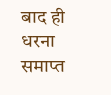बाद ही धरना समाप्त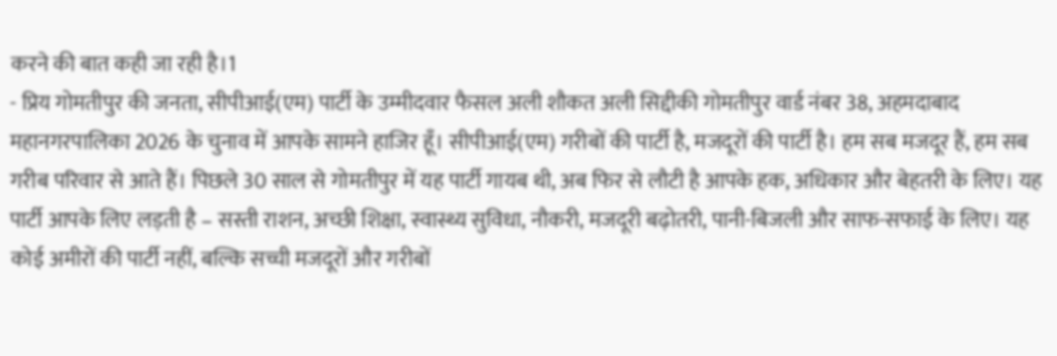करने की बात कही जा रही है।1
- प्रिय गोमतीपुर की जनता, सीपीआई(एम) पार्टी के उम्मीदवार फैसल अली शौकत अली सिद्दीकी गोमतीपुर वार्ड नंबर 38, अहमदाबाद महानगरपालिका 2026 के चुनाव में आपके सामने हाजिर हूँ। सीपीआई(एम) गरीबों की पार्टी है, मजदूरों की पार्टी है। हम सब मजदूर हैं, हम सब गरीब परिवार से आते हैं। पिछले 30 साल से गोमतीपुर में यह पार्टी गायब थी, अब फिर से लौटी है आपके हक, अधिकार और बेहतरी के लिए। यह पार्टी आपके लिए लड़ती है – सस्ती राशन, अच्छी शिक्षा, स्वास्थ्य सुविधा, नौकरी, मजदूरी बढ़ोतरी, पानी-बिजली और साफ-सफाई के लिए। यह कोई अमीरों की पार्टी नहीं, बल्कि सच्ची मजदूरों और गरीबों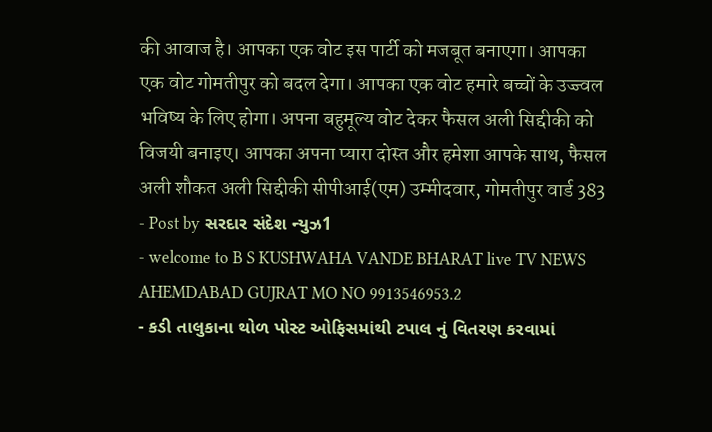की आवाज है। आपका एक वोट इस पार्टी को मजबूत बनाएगा। आपका एक वोट गोमतीपुर को बदल देगा। आपका एक वोट हमारे बच्चों के उज्ज्वल भविष्य के लिए होगा। अपना बहुमूल्य वोट देकर फैसल अली सिद्दीकी को विजयी बनाइए। आपका अपना प्यारा दोस्त और हमेशा आपके साथ, फैसल अली शौकत अली सिद्दीकी सीपीआई(एम) उम्मीदवार, गोमतीपुर वार्ड 383
- Post by સરદાર સંદેશ ન્યુઝ1
- welcome to B S KUSHWAHA VANDE BHARAT live TV NEWS AHEMDABAD GUJRAT MO NO 9913546953.2
- કડી તાલુકાના થોળ પોસ્ટ ઓફિસમાંથી ટપાલ નું વિતરણ કરવામાં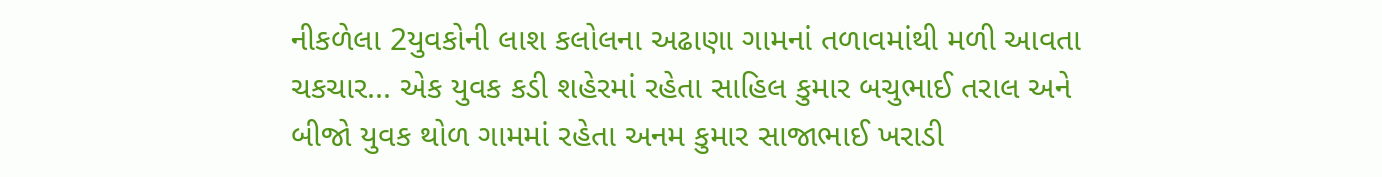નીકળેલા 2યુવકોની લાશ કલોલના અઢાણા ગામનાં તળાવમાંથી મળી આવતા ચકચાર... એક યુવક કડી શહેરમાં રહેતા સાહિલ કુમાર બચુભાઈ તરાલ અને બીજો યુવક થોળ ગામમાં રહેતા અનમ કુમાર સાજાભાઈ ખરાડી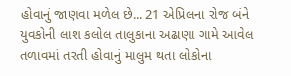હોવાનું જાણવા મળેલ છે... 21 એપ્રિલના રોજ બંને યુવકોની લાશ કલોલ તાલુકાના અઢાણા ગામે આવેલ તળાવમાં તરતી હોવાનું માલુમ થતા લોકોના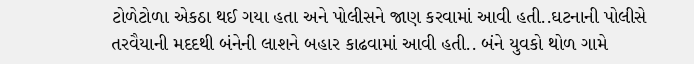ટોળેટોળા એકઠા થઈ ગયા હતા અને પોલીસને જાણ કરવામાં આવી હતી..ઘટનાની પોલીસે તરવૈયાની મદદથી બંનેની લાશને બહાર કાઢવામાં આવી હતી.. બંને યુવકો થોળ ગામે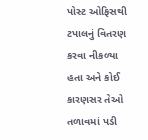પોસ્ટ ઓફિસથી ટપાલનું વિતરણ કરવા નીકળ્યા હતા અને કોઈ કારણસર તેઓ તળાવમાં પડી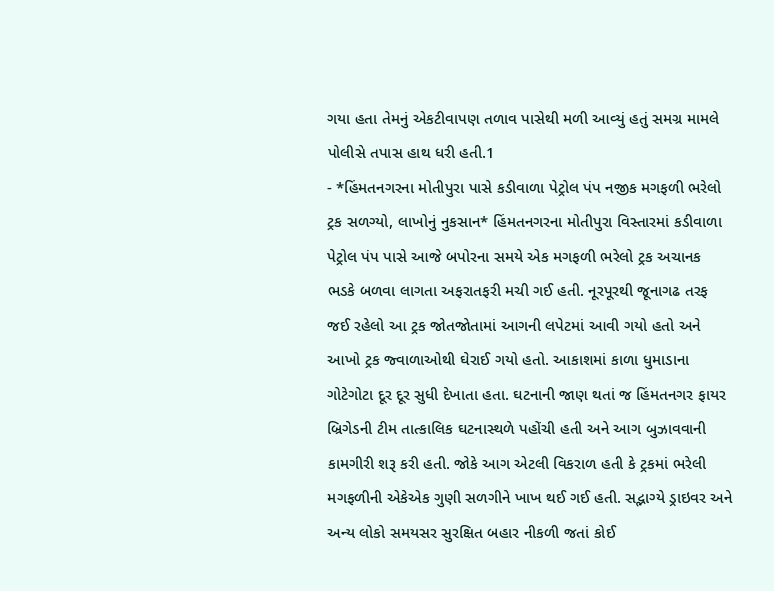ગયા હતા તેમનું એકટીવાપણ તળાવ પાસેથી મળી આવ્યું હતું સમગ્ર મામલે પોલીસે તપાસ હાથ ધરી હતી.1
- *હિંમતનગરના મોતીપુરા પાસે કડીવાળા પેટ્રોલ પંપ નજીક મગફળી ભરેલો ટ્રક સળગ્યો, લાખોનું નુકસાન* હિંમતનગરના મોતીપુરા વિસ્તારમાં કડીવાળા પેટ્રોલ પંપ પાસે આજે બપોરના સમયે એક મગફળી ભરેલો ટ્રક અચાનક ભડકે બળવા લાગતા અફરાતફરી મચી ગઈ હતી. નૂરપૂરથી જૂનાગઢ તરફ જઈ રહેલો આ ટ્રક જોતજોતામાં આગની લપેટમાં આવી ગયો હતો અને આખો ટ્રક જ્વાળાઓથી ઘેરાઈ ગયો હતો. આકાશમાં કાળા ધુમાડાના ગોટેગોટા દૂર દૂર સુધી દેખાતા હતા. ઘટનાની જાણ થતાં જ હિંમતનગર ફાયર બ્રિગેડની ટીમ તાત્કાલિક ઘટનાસ્થળે પહોંચી હતી અને આગ બુઝાવવાની કામગીરી શરૂ કરી હતી. જોકે આગ એટલી વિકરાળ હતી કે ટ્રકમાં ભરેલી મગફળીની એકેએક ગુણી સળગીને ખાખ થઈ ગઈ હતી. સદ્ભાગ્યે ડ્રાઇવર અને અન્ય લોકો સમયસર સુરક્ષિત બહાર નીકળી જતાં કોઈ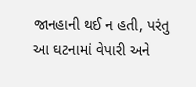જાનહાની થઈ ન હતી, પરંતુ આ ઘટનામાં વેપારી અને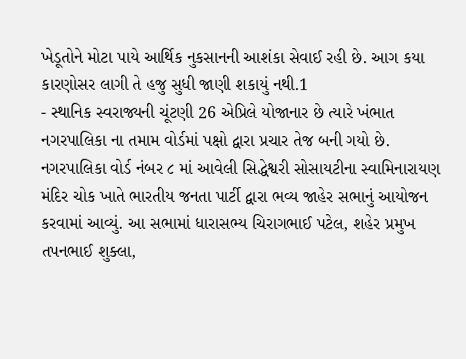ખેડૂતોને મોટા પાયે આર્થિક નુકસાનની આશંકા સેવાઈ રહી છે. આગ કયા કારણોસર લાગી તે હજુ સુધી જાણી શકાયું નથી.1
- સ્થાનિક સ્વરાજ્યની ચૂંટણી 26 એપ્રિલે યોજાનાર છે ત્યારે ખંભાત નગરપાલિકા ના તમામ વોર્ડમાં પક્ષો દ્વારા પ્રચાર તેજ બની ગયો છે. નગરપાલિકા વોર્ડ નંબર ૮ માં આવેલી સિદ્ધેશ્વરી સોસાયટીના સ્વામિનારાયણ મંદિર ચોક ખાતે ભારતીય જનતા પાર્ટી દ્વારા ભવ્ય જાહેર સભાનું આયોજન કરવામાં આવ્યું. આ સભામાં ધારાસભ્ય ચિરાગભાઈ પટેલ, શહેર પ્રમુખ તપનભાઈ શુક્લા,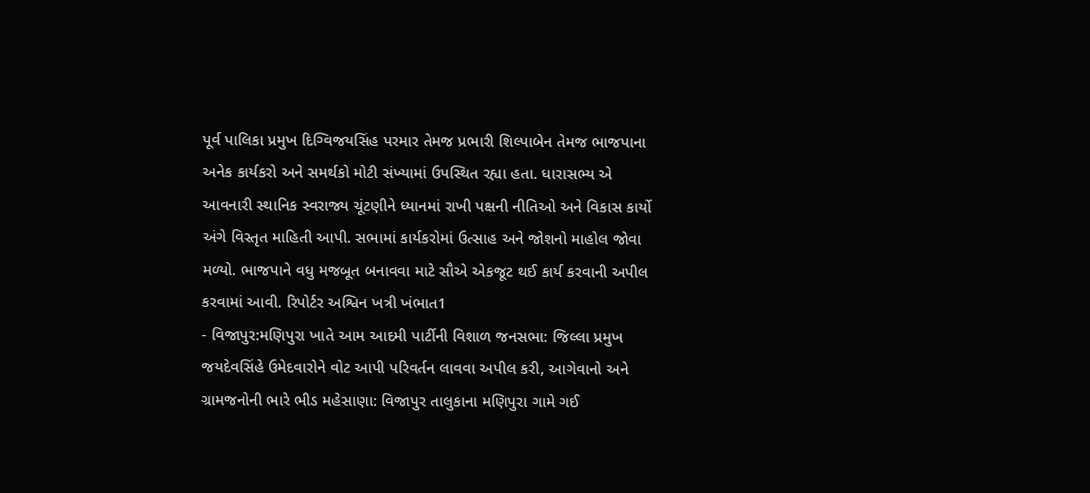પૂર્વ પાલિકા પ્રમુખ દિગ્વિજયસિંહ પરમાર તેમજ પ્રભારી શિલ્પાબેન તેમજ ભાજપાના અનેક કાર્યકરો અને સમર્થકો મોટી સંખ્યામાં ઉપસ્થિત રહ્યા હતા. ધારાસભ્ય એ આવનારી સ્થાનિક સ્વરાજ્ય ચૂંટણીને ધ્યાનમાં રાખી પક્ષની નીતિઓ અને વિકાસ કાર્યો અંગે વિસ્તૃત માહિતી આપી. સભામાં કાર્યકરોમાં ઉત્સાહ અને જોશનો માહોલ જોવા મળ્યો. ભાજપાને વધુ મજબૂત બનાવવા માટે સૌએ એકજૂટ થઈ કાર્ય કરવાની અપીલ કરવામાં આવી. રિપોર્ટર અશ્વિન ખત્રી ખંભાત1
- વિજાપુર:મણિપુરા ખાતે આમ આદમી પાર્ટીની વિશાળ જનસભા: જિલ્લા પ્રમુખ જયદેવસિંહે ઉમેદવારોને વોટ આપી પરિવર્તન લાવવા અપીલ કરી, આગેવાનો અને ગ્રામજનોની ભારે ભીડ મહેસાણા: વિજાપુર તાલુકાના મણિપુરા ગામે ગઈ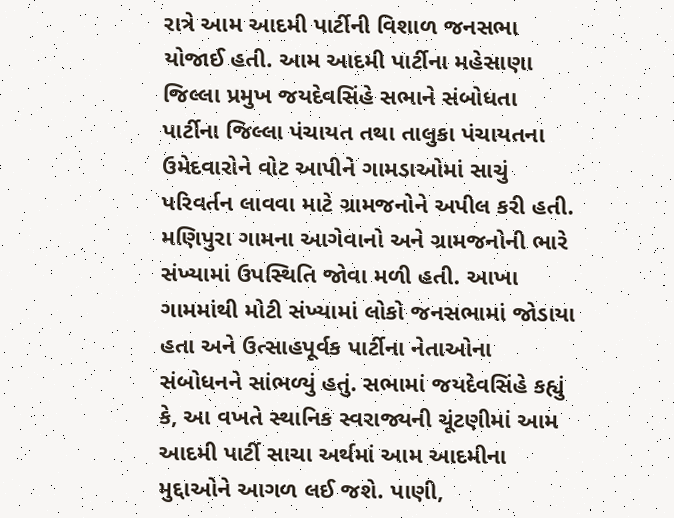રાત્રે આમ આદમી પાર્ટીની વિશાળ જનસભા યોજાઈ હતી. આમ આદમી પાર્ટીના મહેસાણા જિલ્લા પ્રમુખ જયદેવસિંહે સભાને સંબોધતા પાર્ટીના જિલ્લા પંચાયત તથા તાલુકા પંચાયતના ઉમેદવારોને વોટ આપીને ગામડાઓમાં સાચું પરિવર્તન લાવવા માટે ગ્રામજનોને અપીલ કરી હતી. મણિપુરા ગામના આગેવાનો અને ગ્રામજનોની ભારે સંખ્યામાં ઉપસ્થિતિ જોવા મળી હતી. આખા ગામમાંથી મોટી સંખ્યામાં લોકો જનસભામાં જોડાયા હતા અને ઉત્સાહપૂર્વક પાર્ટીના નેતાઓના સંબોધનને સાંભળ્યું હતું. સભામાં જયદેવસિંહે કહ્યું કે, આ વખતે સ્થાનિક સ્વરાજ્યની ચૂંટણીમાં આમ આદમી પાર્ટી સાચા અર્થમાં આમ આદમીના મુદ્દાઓને આગળ લઈ જશે. પાણી,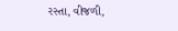રસ્તા, વીજળી,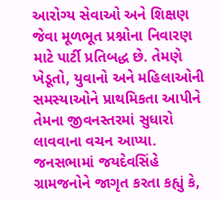આરોગ્ય સેવાઓ અને શિક્ષણ જેવા મૂળભૂત પ્રશ્નોના નિવારણ માટે પાર્ટી પ્રતિબદ્ધ છે. તેમણે ખેડૂતો, યુવાનો અને મહિલાઓની સમસ્યાઓને પ્રાથમિકતા આપીને તેમના જીવનસ્તરમાં સુધારો લાવવાના વચન આપ્યા. જનસભામાં જયદેવસિંહે ગ્રામજનોને જાગૃત કરતા કહ્યું કે,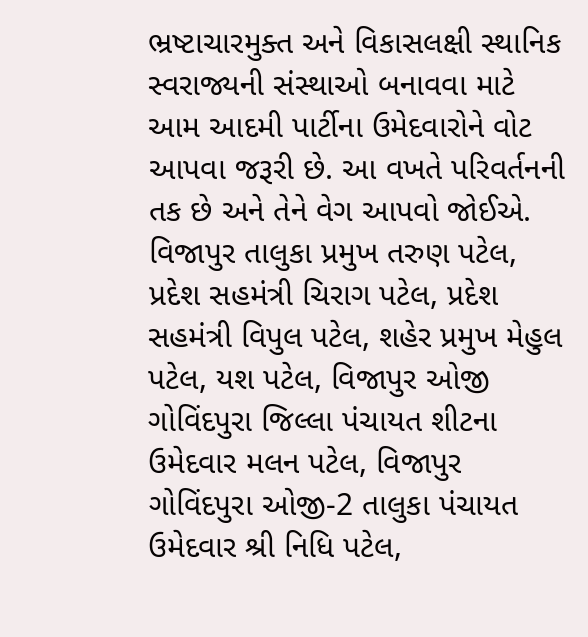ભ્રષ્ટાચારમુક્ત અને વિકાસલક્ષી સ્થાનિક સ્વરાજ્યની સંસ્થાઓ બનાવવા માટે આમ આદમી પાર્ટીના ઉમેદવારોને વોટ આપવા જરૂરી છે. આ વખતે પરિવર્તનની તક છે અને તેને વેગ આપવો જોઈએ. વિજાપુર તાલુકા પ્રમુખ તરુણ પટેલ, પ્રદેશ સહમંત્રી ચિરાગ પટેલ, પ્રદેશ સહમંત્રી વિપુલ પટેલ, શહેર પ્રમુખ મેહુલ પટેલ, યશ પટેલ, વિજાપુર ઓજી ગોવિંદપુરા જિલ્લા પંચાયત શીટના ઉમેદવાર મલન પટેલ, વિજાપુર ગોવિંદપુરા ઓજી-2 તાલુકા પંચાયત ઉમેદવાર શ્રી નિધિ પટેલ,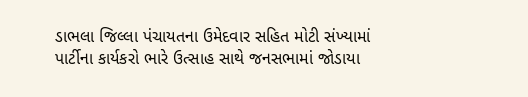ડાભલા જિલ્લા પંચાયતના ઉમેદવાર સહિત મોટી સંખ્યામાં પાર્ટીના કાર્યકરો ભારે ઉત્સાહ સાથે જનસભામાં જોડાયા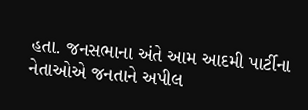હતા. જનસભાના અંતે આમ આદમી પાર્ટીના નેતાઓએ જનતાને અપીલ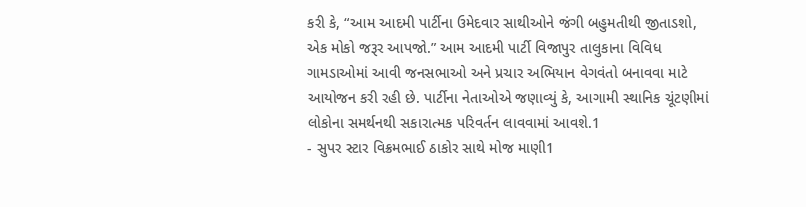કરી કે, “આમ આદમી પાર્ટીના ઉમેદવાર સાથીઓને જંગી બહુમતીથી જીતાડશો, એક મોકો જરૂર આપજો.” આમ આદમી પાર્ટી વિજાપુર તાલુકાના વિવિધ ગામડાઓમાં આવી જનસભાઓ અને પ્રચાર અભિયાન વેગવંતો બનાવવા માટે આયોજન કરી રહી છે. પાર્ટીના નેતાઓએ જણાવ્યું કે, આગામી સ્થાનિક ચૂંટણીમાં લોકોના સમર્થનથી સકારાત્મક પરિવર્તન લાવવામાં આવશે.1
- સુપર સ્ટાર વિક્રમભાઈ ઠાકોર સાથે મોજ માણી1